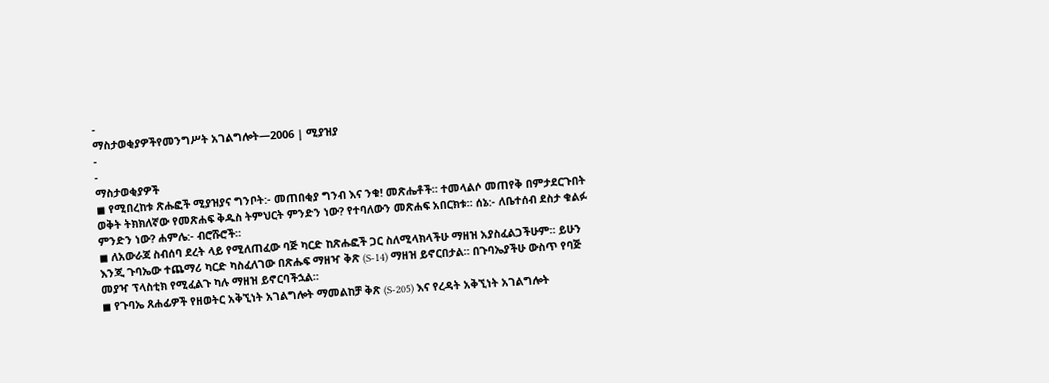-
ማስታወቂያዎችየመንግሥት አገልግሎት—2006 | ሚያዝያ
-
-
ማስታወቂያዎች
◼ የሚበረከቱ ጽሑፎች ሚያዝያና ግንቦት:- መጠበቂያ ግንብ እና ንቁ! መጽሔቶች። ተመላልሶ መጠየቅ በምታደርጉበት ወቅት ትክክለኛው የመጽሐፍ ቅዱስ ትምህርት ምንድን ነው? የተባለውን መጽሐፍ አበርክቱ። ሰኔ:- ለቤተሰብ ደስታ ቁልፉ ምንድን ነው? ሐምሌ:- ብሮሹሮች።
◼ ለአውራጃ ስብሰባ ደረት ላይ የሚለጠፈው ባጅ ካርድ ከጽሑፎች ጋር ስለሚላክላችሁ ማዘዝ አያስፈልጋችሁም። ይሁን እንጂ ጉባኤው ተጨማሪ ካርድ ካስፈለገው በጽሑፍ ማዘዣ ቅጽ (S-14) ማዘዝ ይኖርበታል። በጉባኤያችሁ ውስጥ የባጅ መያዣ ፕላስቲክ የሚፈልጉ ካሉ ማዘዝ ይኖርባችኋል።
◼ የጉባኤ ጸሐፊዎች የዘወትር አቅኚነት አገልግሎት ማመልከቻ ቅጽ (S-205) እና የረዳት አቅኚነት አገልግሎት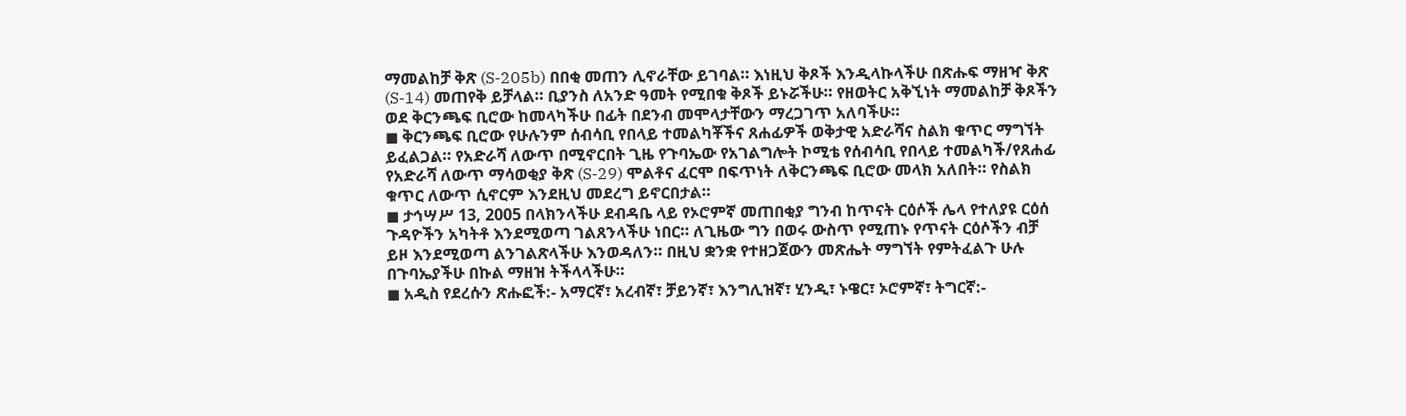ማመልከቻ ቅጽ (S-205b) በበቂ መጠን ሊኖራቸው ይገባል። እነዚህ ቅጾች እንዲላኩላችሁ በጽሑፍ ማዘዣ ቅጽ (S-14) መጠየቅ ይቻላል። ቢያንስ ለአንድ ዓመት የሚበቁ ቅጾች ይኑሯችሁ። የዘወትር አቅኚነት ማመልከቻ ቅጾችን ወደ ቅርንጫፍ ቢሮው ከመላካችሁ በፊት በደንብ መሞላታቸውን ማረጋገጥ አለባችሁ።
◼ ቅርንጫፍ ቢሮው የሁሉንም ሰብሳቢ የበላይ ተመልካቾችና ጸሐፊዎች ወቅታዊ አድራሻና ስልክ ቁጥር ማግኘት ይፈልጋል። የአድራሻ ለውጥ በሚኖርበት ጊዜ የጉባኤው የአገልግሎት ኮሚቴ የሰብሳቢ የበላይ ተመልካች/የጸሐፊ የአድራሻ ለውጥ ማሳወቂያ ቅጽ (S-29) ሞልቶና ፈርሞ በፍጥነት ለቅርንጫፍ ቢሮው መላክ አለበት። የስልክ ቁጥር ለውጥ ሲኖርም እንደዚህ መደረግ ይኖርበታል።
◼ ታኅሣሥ 13, 2005 በላክንላችሁ ደብዳቤ ላይ የኦሮምኛ መጠበቂያ ግንብ ከጥናት ርዕሶች ሌላ የተለያዩ ርዕሰ ጉዳዮችን አካትቶ እንደሚወጣ ገልጸንላችሁ ነበር። ለጊዜው ግን በወሩ ውስጥ የሚጠኑ የጥናት ርዕሶችን ብቻ ይዞ እንደሚወጣ ልንገልጽላችሁ እንወዳለን። በዚህ ቋንቋ የተዘጋጀውን መጽሔት ማግኘት የምትፈልጉ ሁሉ በጉባኤያችሁ በኩል ማዘዝ ትችላላችሁ።
◼ አዲስ የደረሱን ጽሑፎች:- አማርኛ፣ አረብኛ፣ ቻይንኛ፣ እንግሊዝኛ፣ ሂንዲ፣ ኑዌር፣ ኦሮምኛ፣ ትግርኛ:-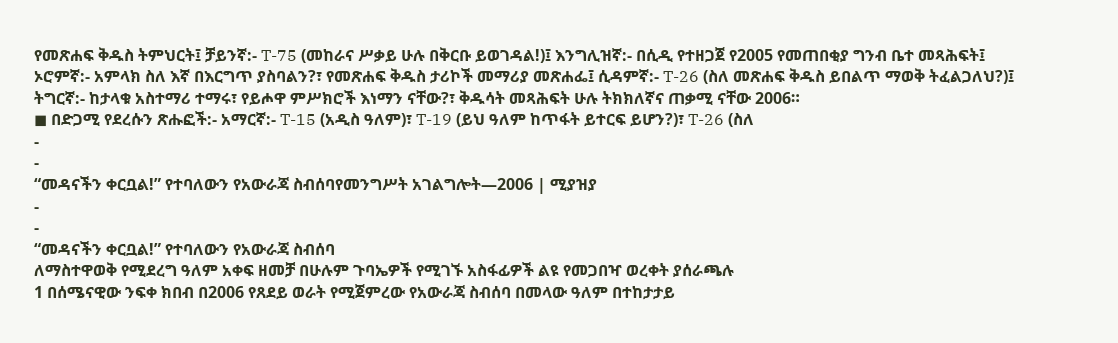የመጽሐፍ ቅዱስ ትምህርት፤ ቻይንኛ:- T-75 (መከራና ሥቃይ ሁሉ በቅርቡ ይወገዳል!)፤ እንግሊዝኛ:- በሲዲ የተዘጋጀ የ2005 የመጠበቂያ ግንብ ቤተ መጻሕፍት፤ ኦሮምኛ:- አምላክ ስለ እኛ በእርግጥ ያስባልን?፣ የመጽሐፍ ቅዱስ ታሪኮች መማሪያ መጽሐፌ፤ ሲዳምኛ:- T-26 (ስለ መጽሐፍ ቅዱስ ይበልጥ ማወቅ ትፈልጋለህ?)፤ ትግርኛ:- ከታላቁ አስተማሪ ተማሩ፣ የይሖዋ ምሥክሮች እነማን ናቸው?፣ ቅዱሳት መጻሕፍት ሁሉ ትክክለኛና ጠቃሚ ናቸው 2006።
◼ በድጋሚ የደረሱን ጽሑፎች:- አማርኛ:- T-15 (አዲስ ዓለም)፣ T-19 (ይህ ዓለም ከጥፋት ይተርፍ ይሆን?)፣ T-26 (ስለ
-
-
“መዳናችን ቀርቧል!” የተባለውን የአውራጃ ስብሰባየመንግሥት አገልግሎት—2006 | ሚያዝያ
-
-
“መዳናችን ቀርቧል!” የተባለውን የአውራጃ ስብሰባ
ለማስተዋወቅ የሚደረግ ዓለም አቀፍ ዘመቻ በሁሉም ጉባኤዎች የሚገኙ አስፋፊዎች ልዩ የመጋበዣ ወረቀት ያሰራጫሉ
1 በሰሜናዊው ንፍቀ ክበብ በ2006 የጸደይ ወራት የሚጀምረው የአውራጃ ስብሰባ በመላው ዓለም በተከታታይ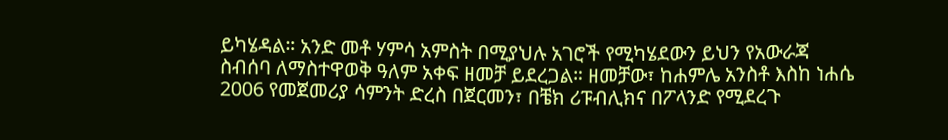ይካሄዳል። አንድ መቶ ሃምሳ አምስት በሚያህሉ አገሮች የሚካሄደውን ይህን የአውራጃ ስብሰባ ለማስተዋወቅ ዓለም አቀፍ ዘመቻ ይደረጋል። ዘመቻው፣ ከሐምሌ አንስቶ እስከ ነሐሴ 2006 የመጀመሪያ ሳምንት ድረስ በጀርመን፣ በቼክ ሪፑብሊክና በፖላንድ የሚደረጉ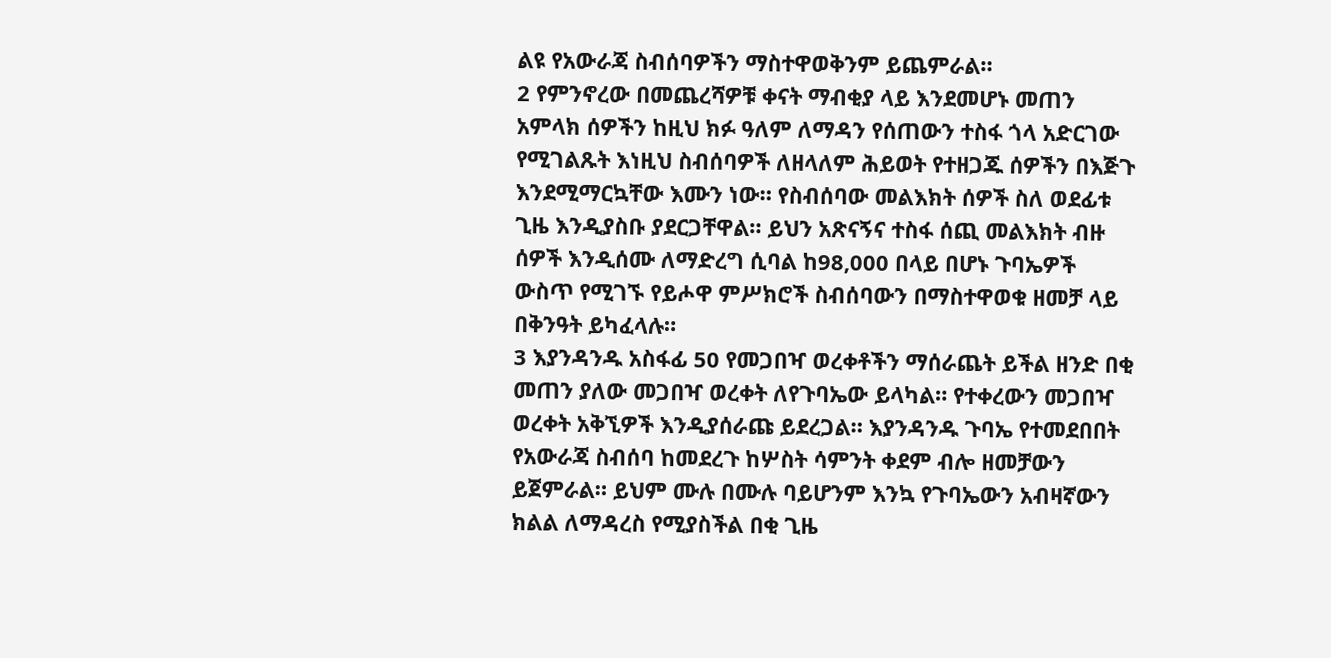ልዩ የአውራጃ ስብሰባዎችን ማስተዋወቅንም ይጨምራል።
2 የምንኖረው በመጨረሻዎቹ ቀናት ማብቂያ ላይ እንደመሆኑ መጠን አምላክ ሰዎችን ከዚህ ክፉ ዓለም ለማዳን የሰጠውን ተስፋ ጎላ አድርገው የሚገልጹት እነዚህ ስብሰባዎች ለዘላለም ሕይወት የተዘጋጁ ሰዎችን በእጅጉ እንደሚማርኳቸው እሙን ነው። የስብሰባው መልእክት ሰዎች ስለ ወደፊቱ ጊዜ እንዲያስቡ ያደርጋቸዋል። ይህን አጽናኝና ተስፋ ሰጪ መልእክት ብዙ ሰዎች እንዲሰሙ ለማድረግ ሲባል ከ98,000 በላይ በሆኑ ጉባኤዎች ውስጥ የሚገኙ የይሖዋ ምሥክሮች ስብሰባውን በማስተዋወቁ ዘመቻ ላይ በቅንዓት ይካፈላሉ።
3 እያንዳንዱ አስፋፊ 50 የመጋበዣ ወረቀቶችን ማሰራጨት ይችል ዘንድ በቂ መጠን ያለው መጋበዣ ወረቀት ለየጉባኤው ይላካል። የተቀረውን መጋበዣ ወረቀት አቅኚዎች እንዲያሰራጩ ይደረጋል። እያንዳንዱ ጉባኤ የተመደበበት የአውራጃ ስብሰባ ከመደረጉ ከሦስት ሳምንት ቀደም ብሎ ዘመቻውን ይጀምራል። ይህም ሙሉ በሙሉ ባይሆንም እንኳ የጉባኤውን አብዛኛውን ክልል ለማዳረስ የሚያስችል በቂ ጊዜ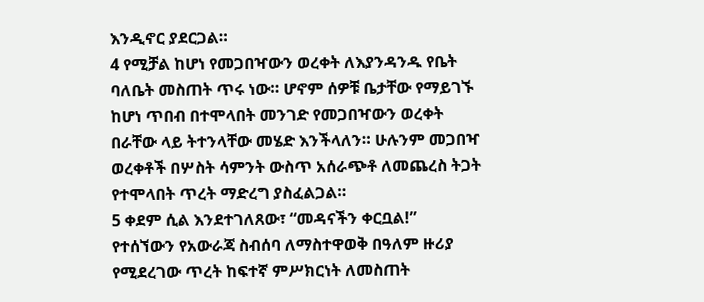እንዲኖር ያደርጋል።
4 የሚቻል ከሆነ የመጋበዣውን ወረቀት ለእያንዳንዱ የቤት ባለቤት መስጠት ጥሩ ነው። ሆኖም ሰዎቹ ቤታቸው የማይገኙ ከሆነ ጥበብ በተሞላበት መንገድ የመጋበዣውን ወረቀት በራቸው ላይ ትተንላቸው መሄድ እንችላለን። ሁሉንም መጋበዣ ወረቀቶች በሦስት ሳምንት ውስጥ አሰራጭቶ ለመጨረስ ትጋት የተሞላበት ጥረት ማድረግ ያስፈልጋል።
5 ቀደም ሲል እንደተገለጸው፣ “መዳናችን ቀርቧል!” የተሰኘውን የአውራጃ ስብሰባ ለማስተዋወቅ በዓለም ዙሪያ የሚደረገው ጥረት ከፍተኛ ምሥክርነት ለመስጠት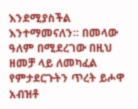እንደሚያስችል እንተማመናለን። በመላው ዓለም በሚደረገው በዚህ ዘመቻ ላይ ለመካፈል የምታደርጉትን ጥረት ይሖዋ አብዝቶ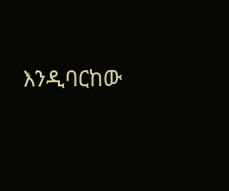እንዲባርከው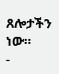ጸሎታችን ነው።
-